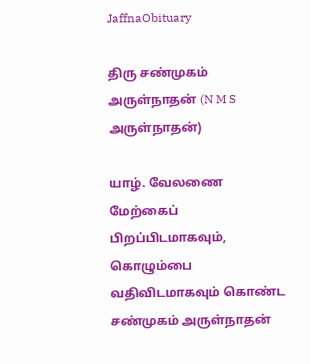JaffnaObituary

திரு சண்முகம் அருள்நாதன் (N M S அருள்நாதன்)

யாழ். வேலணை மேற்கைப் பிறப்பிடமாகவும், கொழும்பை வதிவிடமாகவும் கொண்ட சண்முகம் அருள்நாதன்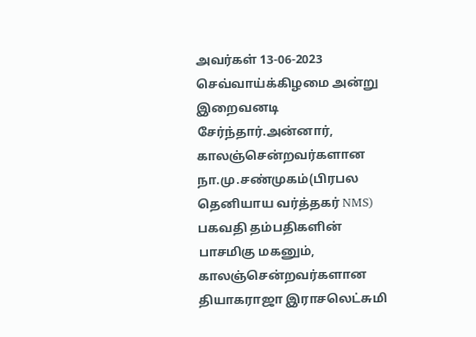அவர்கள் 13-06-2023 செவ்வாய்க்கிழமை அன்று இறைவனடி சேர்ந்தார்.அன்னார், காலஞ்சென்றவர்களான நா.மு.சண்முகம்(பிரபல தெனியாய வர்த்தகர் NMS) பகவதி தம்பதிகளின் பாசமிகு மகனும், காலஞ்சென்றவர்களான தியாகராஜா இராசலெட்சுமி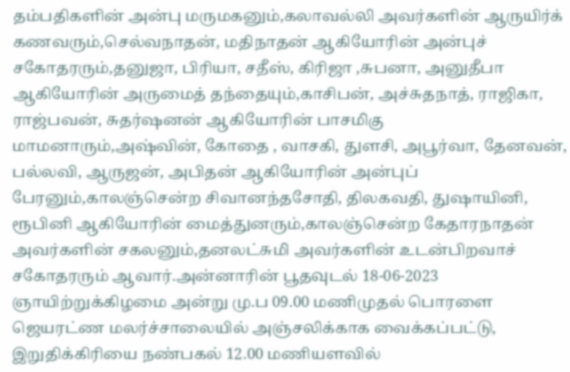தம்பதிகளின் அன்பு மருமகனும்,கலாவல்லி அவர்களின் ஆருயிர்க் கணவரும்,செல்வநாதன், மதிநாதன் ஆகியோரின் அன்புச் சகோதரரும்,தனுஜா, பிரியா, சதீஸ், கிரிஜா ,சுபனா, அனுதீபா ஆகியோரின் அருமைத் தந்தையும்,காசிபன், அச்சுதநாத், ராஜிகா, ராஜ்பவன், சுதர்ஷனன் ஆகியோரின் பாசமிகு மாமனாரும்,அஷ்வின், கோதை , வாசகி, துளசி, அபூர்வா, தேனவன், பல்லவி, ஆருஜன், அபிதன் ஆகியோரின் அன்புப் பேரனும்,காலஞ்சென்ற சிவானந்தசோதி, திலகவதி, துஷாயினி, ரூபினி ஆகியோரின் மைத்துனரும்,காலஞ்சென்ற கேதாரநாதன் அவர்களின் சகலனும்,தனலட்சுமி அவர்களின் உடன்பிறவாச் சகோதரரும் ஆவார்.அன்னாரின் பூதவுடல் 18-06-2023 ஞாயிற்றுக்கிழமை அன்று மு.ப 09.00 மணிமுதல் பொரளை ஜெயரட்ண மலர்ச்சாலையில் அஞ்சலிக்காக வைக்கப்பட்டு, இறுதிக்கிரியை நண்பகல் 12.00 மணியளவில்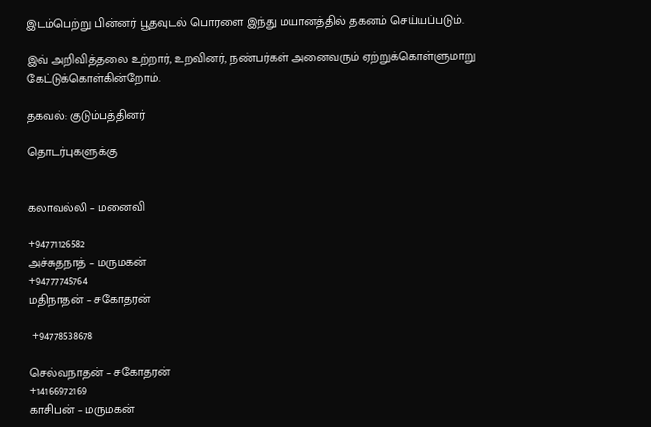இடம்பெற்று பின்னர் பூதவுடல் பொரளை இந்து மயானத்தில் தகனம் செய்யப்படும்.

இவ் அறிவித்தலை உற்றார், உறவினர், நண்பர்கள் அனைவரும் ஏற்றுக்கொள்ளுமாறு கேட்டுக்கொள்கின்றோம்.

தகவல்: குடும்பத்தினர்

தொடர்புகளுக்கு


கலாவல்லி – மனைவி

+94771126582
அச்சுதநாத் – மருமகன்
+94777745764
மதிநாதன் – சகோதரன்

 +94778538678

செல்வநாதன் – சகோதரன்
+14166972169
காசிபன் – மருமகன்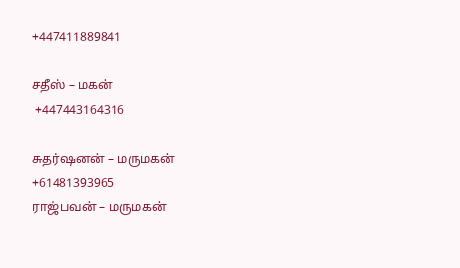+447411889841

சதீஸ் – மகன்
 +447443164316

சுதர்ஷனன் – மருமகன்
+61481393965
ராஜ்பவன் – மருமகன்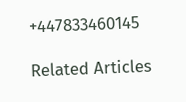+447833460145

Related Articles